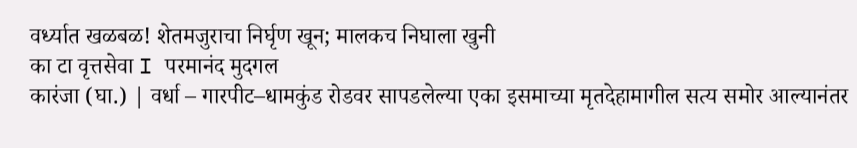वर्ध्यात खळबळ! शेतमजुराचा निर्घृण खून; मालकच निघाला खुनी
का टा वृत्तसेवा I परमानंद मुदगल
कारंजा (घा.) | वर्धा – गारपीट–धामकुंड रोडवर सापडलेल्या एका इसमाच्या मृतदेहामागील सत्य समोर आल्यानंतर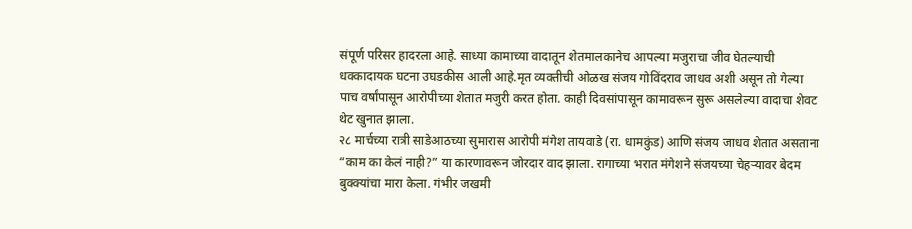संपूर्ण परिसर हादरला आहे. साध्या कामाच्या वादातून शेतमालकानेच आपल्या मजुराचा जीव घेतल्याची धक्कादायक घटना उघडकीस आली आहे.मृत व्यक्तीची ओळख संजय गोविंदराव जाधव अशी असून तो गेल्या पाच वर्षांपासून आरोपीच्या शेतात मजुरी करत होता. काही दिवसांपासून कामावरून सुरू असलेल्या वादाचा शेवट थेट खुनात झाला.
२८ मार्चच्या रात्री साडेआठच्या सुमारास आरोपी मंगेश तायवाडे (रा. धामकुंड) आणि संजय जाधव शेतात असताना “काम का केलं नाही?” या कारणावरून जोरदार वाद झाला. रागाच्या भरात मंगेशने संजयच्या चेहऱ्यावर बेदम बुक्क्यांचा मारा केला. गंभीर जखमी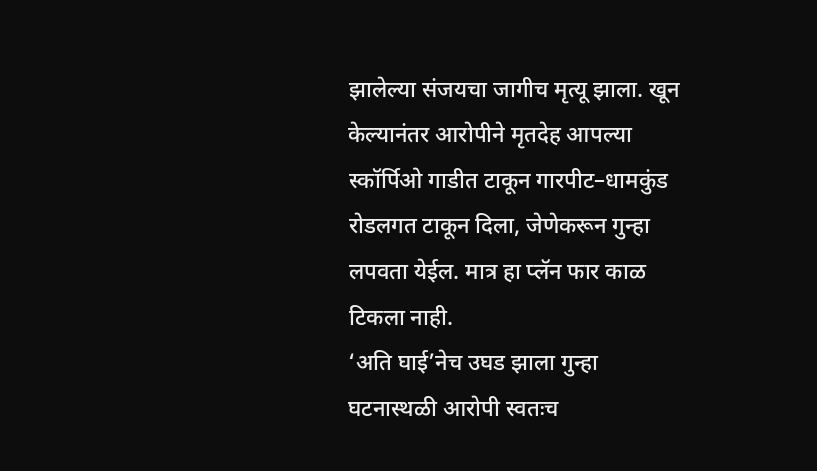झालेल्या संजयचा जागीच मृत्यू झाला. खून केल्यानंतर आरोपीने मृतदेह आपल्या स्कॉर्पिओ गाडीत टाकून गारपीट–धामकुंड रोडलगत टाकून दिला, जेणेकरून गुन्हा लपवता येईल. मात्र हा प्लॅन फार काळ टिकला नाही.
‘अति घाई’नेच उघड झाला गुन्हा
घटनास्थळी आरोपी स्वतःच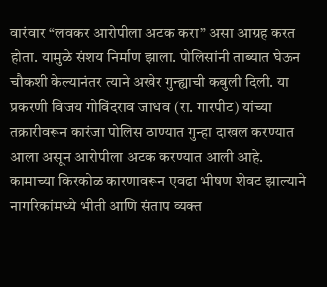वारंवार “लवकर आरोपीला अटक करा” असा आग्रह करत होता. यामुळे संशय निर्माण झाला. पोलिसांनी ताब्यात घेऊन चौकशी केल्यानंतर त्याने अखेर गुन्ह्याची कबुली दिली. या प्रकरणी विजय गोविंदराव जाधव (रा. गारपीट) यांच्या तक्रारीवरून कारंजा पोलिस ठाण्यात गुन्हा दाखल करण्यात आला असून आरोपीला अटक करण्यात आली आहे.
कामाच्या किरकोळ कारणावरून एवढा भीषण शेवट झाल्याने नागरिकांमध्ये भीती आणि संताप व्यक्त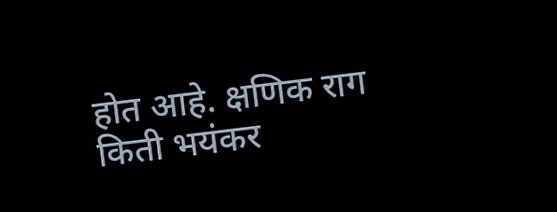होत आहे. क्षणिक राग किती भयंकर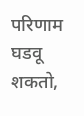परिणाम घडवू शकतो,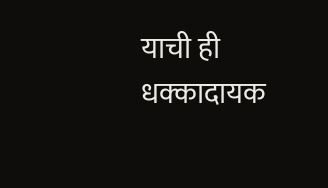याची ही धक्कादायक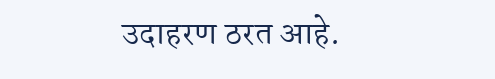उदाहरण ठरत आहे.